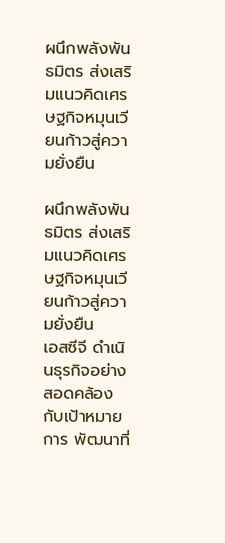ผนึกพลังพันธมิตร ส่งเสริมแนวคิดเศรษฐกิจหมุนเวียนก้าวสู่ความยั่งยืน

ผนึกพลังพันธมิตร ส่งเสริมแนวคิดเศรษฐกิจหมุนเวียนก้าวสู่ความยั่งยืน
เอสซีจี ดำเนินธุรกิจอย่างสอดคล้องกับเป้าหมายการ พัฒนาที่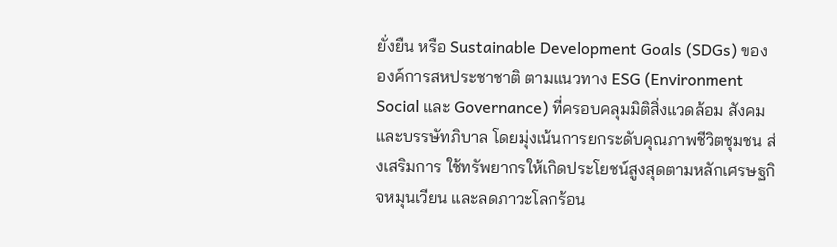ยั่งยืน หรือ Sustainable Development Goals (SDGs) ของ องค์การสหประชาชาติ ตามแนวทาง ESG (Environment Social และ Governance) ที่ครอบคลุมมิติสิ่งแวดล้อม สังคม และบรรษัทภิบาล โดยมุ่งเน้นการยกระดับคุณภาพชีวิตชุมชน ส่งเสริมการ ใช้ทรัพยากรให้เกิดประโยชน์สูงสุดตามหลักเศรษฐกิจหมุนเวียน และลดภาวะโลกร้อน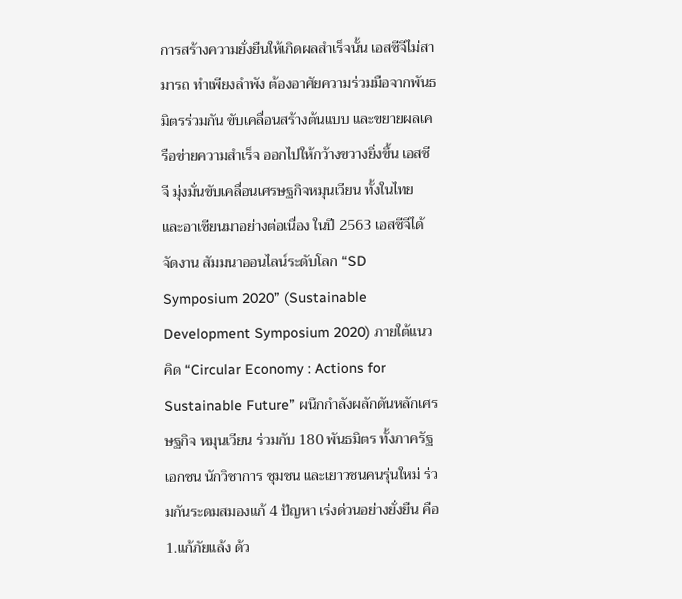การสร้างความยั่งยืนให้เกิดผลสำเร็จนั้น เอสซีจีไม่สามารถ ทำเพียงลำพัง ต้องอาศัยความร่วมมือจากพันธมิตรร่วมกัน ขับเคลื่อนสร้างต้นแบบ และขยายผลเครือข่ายความสำเร็จ ออกไปให้กว้างขวางยิ่งขึ้น เอสซีจี มุ่งมั่นขับเคลื่อนเศรษฐกิจหมุนเวียน ทั้งในไทย และอาเซียนมาอย่างต่อเนื่อง ในปี 2563 เอสซีจีได้จัดงาน สัมมนาออนไลน์ระดับโลก “SD Symposium 2020” (Sustainable Development Symposium 2020) ภายใต้แนวคิด “Circular Economy : Actions for Sustainable Future” ผนึกกำลังผลักดันหลักเศรษฐกิจ หมุนเวียน ร่วมกับ 180 พันธมิตร ทั้งภาครัฐ เอกชน นักวิชาการ ชุมชน และเยาวชนคนรุ่นใหม่ ร่วมกันระดมสมองแก้ 4 ปัญหา เร่งด่วนอย่างยั่งยืน คือ 1.แก้ภัยแล้ง ด้ว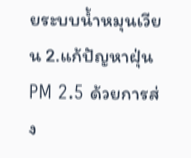ยระบบน้ำหมุนเวียน 2.แก้ปัญหาฝุ่น PM 2.5 ด้วยการส่ง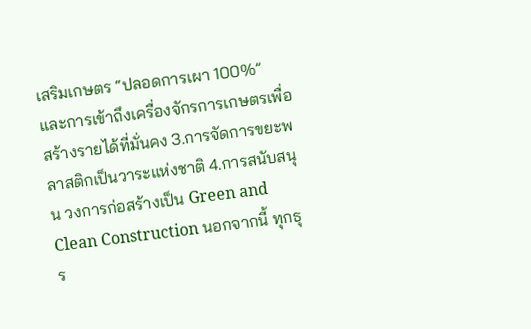เสริมเกษตร “ปลอดการเผา 100%” และการเข้าถึงเครื่องจักรการเกษตรเพื่อสร้างรายได้ที่มั่นคง 3.การจัดการขยะพลาสติกเป็นวาระแห่งชาติ 4.การสนับสนุน วงการก่อสร้างเป็น Green and Clean Construction นอกจากนี้ ทุกธุร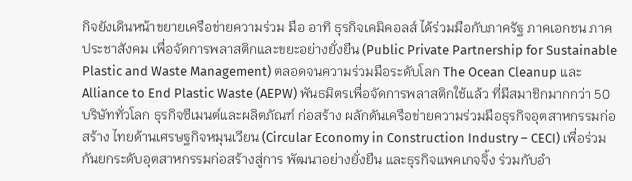กิจยังเดินหน้าขยายเครือข่ายความร่วม มือ อาทิ ธุรกิจเคมิคอลส์ ได้ร่วมมือกับภาครัฐ ภาคเอกชน ภาค ประชาสังคม เพื่อจัดการพลาสติกและขยะอย่างยั่งยืน (Public Private Partnership for Sustainable Plastic and Waste Management) ตลอดจนความร่วมมือระดับโลก The Ocean Cleanup และ Alliance to End Plastic Waste (AEPW) พันธมิตรเพื่อจัดการพลาสติกใช้แล้ว ที่มีสมาชิกมากกว่า 50 บริษัททั่วโลก ธุรกิจซีเมนต์และผลิตภัณฑ์ ก่อสร้าง ผลักดันเครือข่ายความร่วมมือธุรกิจอุตสาหกรรมก่อสร้าง ไทยด้านเศรษฐกิจหมุนเวียน (Circular Economy in Construction Industry – CECI) เพื่อร่วมกันยกระดับอุตสาหกรรมก่อสร้างสู่การ พัฒนาอย่างยั่งยืน และธุรกิจแพคเกจจิ้ง ร่วมกับอำ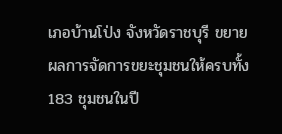เภอบ้านโป่ง จังหวัดราชบุรี ขยายผลการจัดการขยะชุมชนให้ครบทั้ง 183 ชุมชนในปี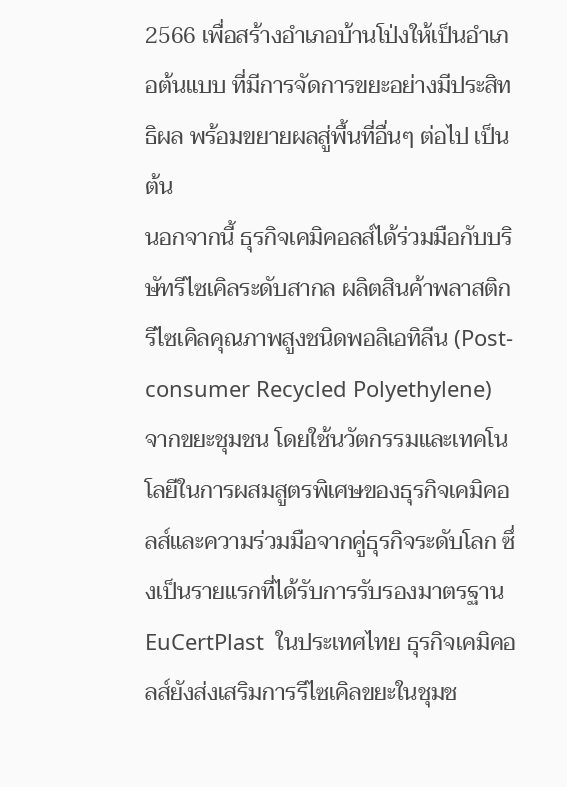2566 เพื่อสร้างอำเภอบ้านโป่งให้เป็นอำเภอต้นแบบ ที่มีการจัดการขยะอย่างมีประสิทธิผล พร้อมขยายผลสู่พื้นที่อื่นๆ ต่อไป เป็นต้น
นอกจากนี้ ธุรกิจเคมิคอลส์ได้ร่วมมือกับบริษัทรีไซเคิลระดับสากล ผลิตสินค้าพลาสติกรีไซเคิลคุณภาพสูงชนิดพอลิเอทิลีน (Post-consumer Recycled Polyethylene) จากขยะชุมชน โดยใช้นวัตกรรมและเทคโนโลยีในการผสมสูตรพิเศษของธุรกิจเคมิคอลส์และความร่วมมือจากคู่ธุรกิจระดับโลก ซึ่งเป็นรายแรกที่ได้รับการรับรองมาตรฐาน EuCertPlast  ในประเทศไทย ธุรกิจเคมิคอลส์ยังส่งเสริมการรีไซเคิลขยะในชุมช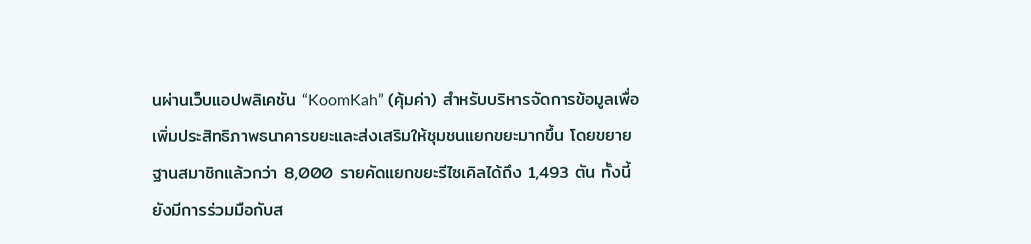นผ่านเว็บแอปพลิเคชัน “KoomKah” (คุ้มค่า) สำหรับบริหารจัดการข้อมูลเพื่อเพิ่มประสิทธิภาพธนาคารขยะและส่งเสริมให้ชุมชนแยกขยะมากขึ้น โดยขยายฐานสมาชิกแล้วกว่า 8,000 รายคัดแยกขยะรีไซเคิลได้ถึง 1,493 ตัน ทั้งนี้ ยังมีการร่วมมือกับส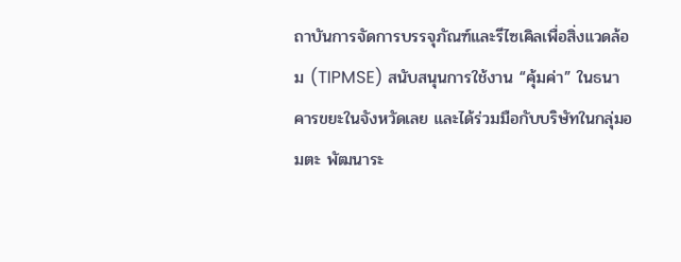ถาบันการจัดการบรรจุภัณฑ์และรีไซเคิลเพื่อสิ่งแวดล้อม (TIPMSE) สนับสนุนการใช้งาน “คุ้มค่า” ในธนาคารขยะในจังหวัดเลย และได้ร่วมมือกับบริษัทในกลุ่มอมตะ พัฒนาระ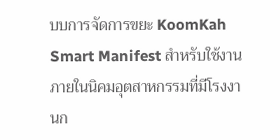บบการจัดการขยะ KoomKah Smart Manifest สำหรับใช้งานภายในนิคมอุตสาหกรรมที่มีโรงงานก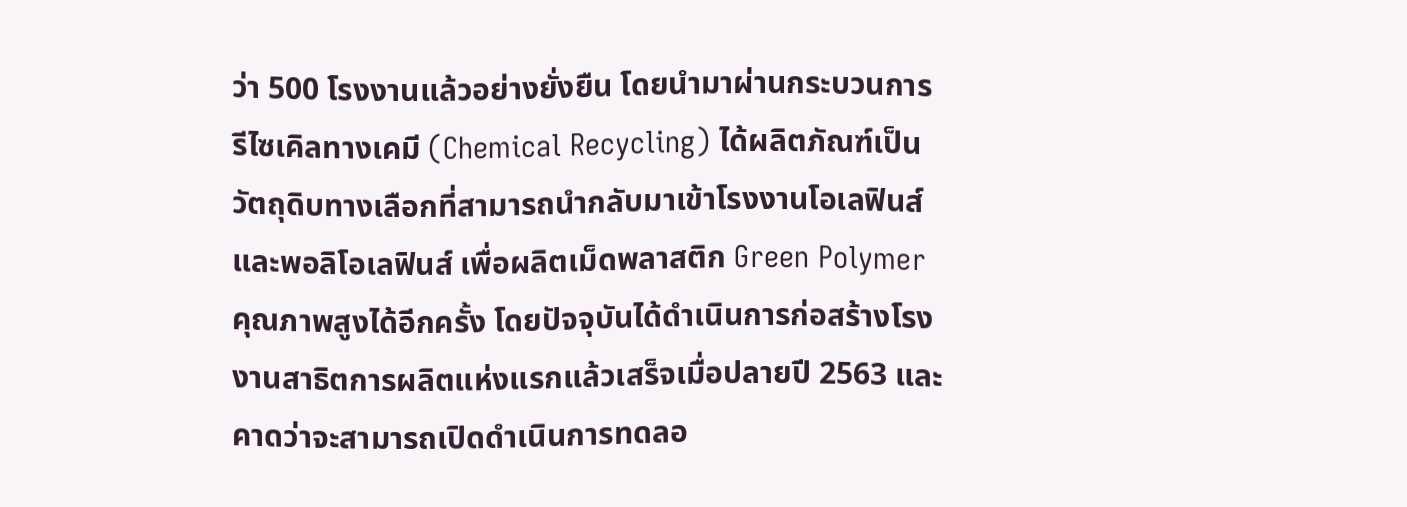ว่า 500 โรงงานแล้วอย่างยั่งยืน โดยนำมาผ่านกระบวนการรีไซเคิลทางเคมี (Chemical Recycling) ได้ผลิตภัณฑ์เป็นวัตถุดิบทางเลือกที่สามารถนำกลับมาเข้าโรงงานโอเลฟินส์และพอลิโอเลฟินส์ เพื่อผลิตเม็ดพลาสติก Green Polymer คุณภาพสูงได้อีกครั้ง โดยปัจจุบันได้ดำเนินการก่อสร้างโรงงานสาธิตการผลิตแห่งแรกแล้วเสร็จเมื่อปลายปี 2563 และคาดว่าจะสามารถเปิดดำเนินการทดลอ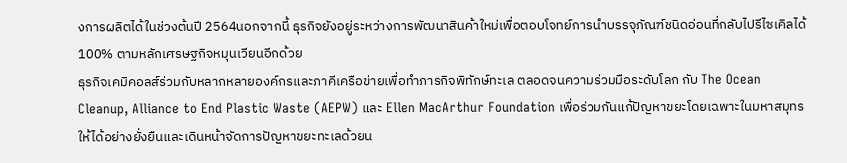งการผลิตได้ในช่วงต้นปี 2564นอกจากนี้ ธุรกิจยังอยู่ระหว่างการพัฒนาสินค้าใหม่เพื่อตอบโจทย์การนำบรรจุภัณฑ์ชนิดอ่อนที่กลับไปรีไซเคิลได้ 100% ตามหลักเศรษฐกิจหมุนเวียนอีกด้วย
ธุรกิจเคมิคอลส์ร่วมกับหลากหลายองค์กรและภาคีเครือข่ายเพื่อทำภารกิจพิทักษ์ทะเล ตลอดจนความร่วมมือระดับโลก กับ The Ocean Cleanup, Alliance to End Plastic Waste (AEPW) และ Ellen MacArthur Foundation เพื่อร่วมกันแก้ปัญหาขยะโดยเฉพาะในมหาสมุทรให้ได้อย่างยั่งยืนและเดินหน้าจัดการปัญหาขยะทะเลด้วยน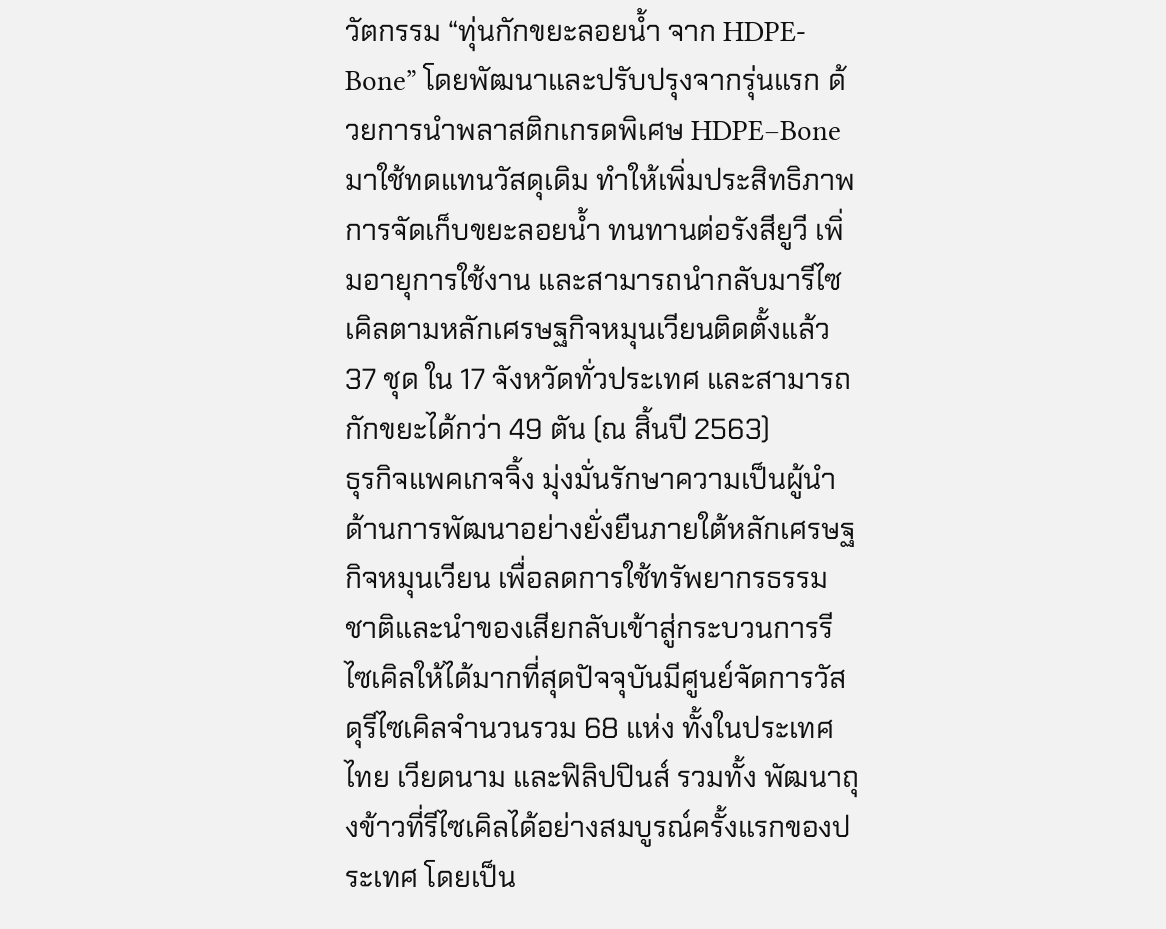วัตกรรม “ทุ่นกักขยะลอยน้ำ จาก HDPE-Bone” โดยพัฒนาและปรับปรุงจากรุ่นแรก ด้วยการนำพลาสติกเกรดพิเศษ HDPE–Boneมาใช้ทดแทนวัสดุเดิม ทำให้เพิ่มประสิทธิภาพการจัดเก็บขยะลอยน้ำ ทนทานต่อรังสียูวี เพิ่มอายุการใช้งาน และสามารถนำกลับมารีไซเคิลตามหลักเศรษฐกิจหมุนเวียนติดตั้งแล้ว 37 ชุด ใน 17 จังหวัดทั่วประเทศ และสามารถกักขยะได้กว่า 49 ตัน (ณ สิ้นปี 2563)
ธุรกิจแพคเกจจิ้ง มุ่งมั่นรักษาความเป็นผู้นำด้านการพัฒนาอย่างยั่งยืนภายใต้หลักเศรษฐกิจหมุนเวียน เพื่อลดการใช้ทรัพยากรธรรมชาติและนำของเสียกลับเข้าสู่กระบวนการรีไซเคิลให้ได้มากที่สุดปัจจุบันมีศูนย์จัดการวัสดุรีไซเคิลจำนวนรวม 68 แห่ง ทั้งในประเทศไทย เวียดนาม และฟิลิปปินส์ รวมทั้ง พัฒนาถุงข้าวที่รีไซเคิลได้อย่างสมบูรณ์ครั้งแรกของประเทศ โดยเป็น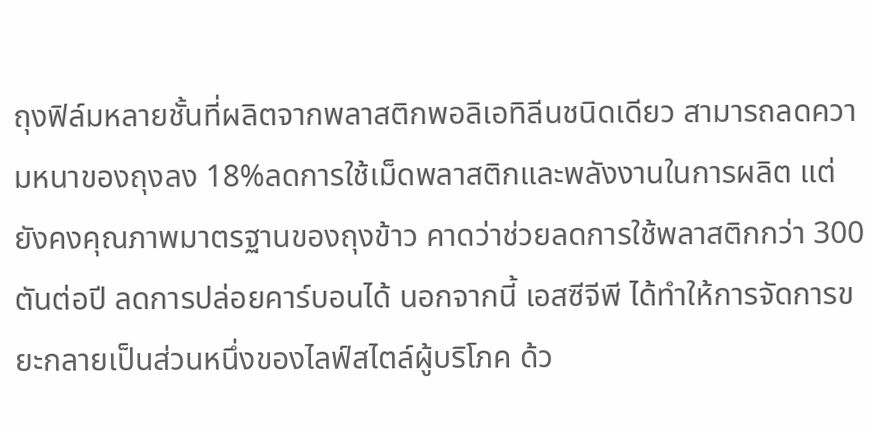ถุงฟิล์มหลายชั้นที่ผลิตจากพลาสติกพอลิเอทิลีนชนิดเดียว สามารถลดความหนาของถุงลง 18%ลดการใช้เม็ดพลาสติกและพลังงานในการผลิต แต่ยังคงคุณภาพมาตรฐานของถุงข้าว คาดว่าช่วยลดการใช้พลาสติกกว่า 300 ตันต่อปี ลดการปล่อยคาร์บอนได้ นอกจากนี้ เอสซีจีพี ได้ทำให้การจัดการขยะกลายเป็นส่วนหนึ่งของไลฟ์สไตล์ผู้บริโภค ด้ว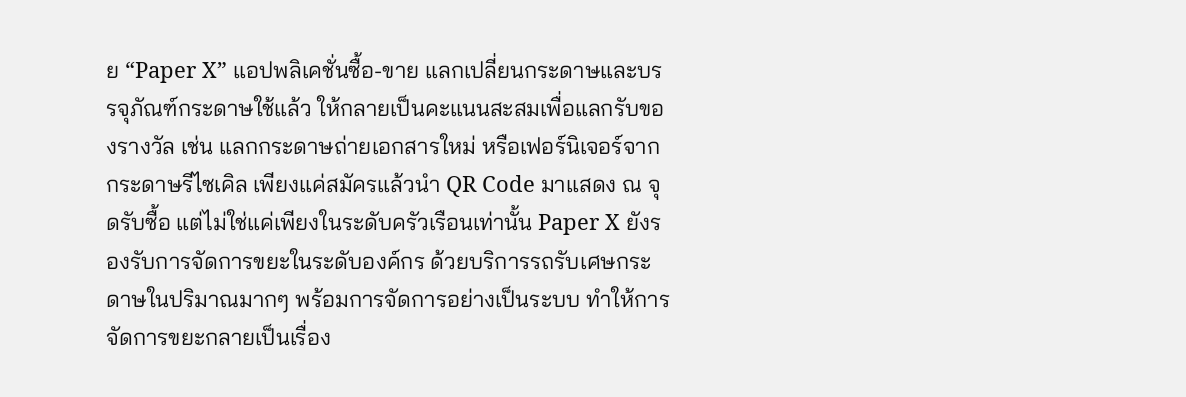ย “Paper X” แอปพลิเคชั่นซื้อ-ขาย แลกเปลี่ยนกระดาษและบรรจุภัณฑ์กระดาษใช้แล้ว ให้กลายเป็นคะแนนสะสมเพื่อแลกรับของรางวัล เช่น แลกกระดาษถ่ายเอกสารใหม่ หรือเฟอร์นิเจอร์จากกระดาษรีไซเคิล เพียงแค่สมัครแล้วนำ QR Code มาแสดง ณ จุดรับซื้อ แต่ไม่ใช่แค่เพียงในระดับครัวเรือนเท่านั้น Paper X ยังรองรับการจัดการขยะในระดับองค์กร ด้วยบริการรถรับเศษกระดาษในปริมาณมากๆ พร้อมการจัดการอย่างเป็นระบบ ทำให้การจัดการขยะกลายเป็นเรื่อง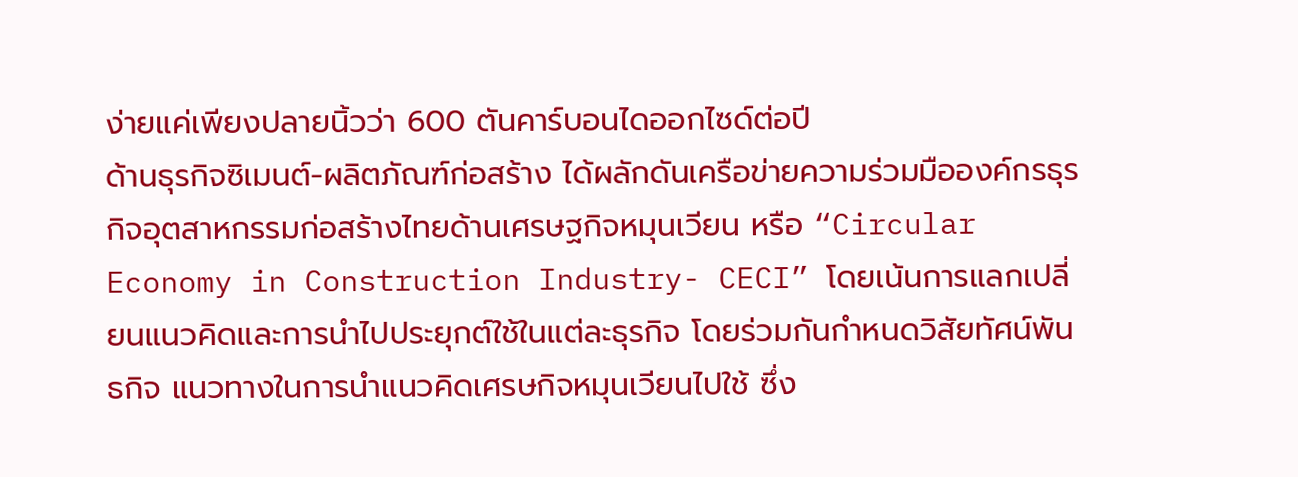ง่ายแค่เพียงปลายนิ้วว่า 600 ตันคาร์บอนไดออกไซด์ต่อปี
ด้านธุรกิจซิเมนต์-ผลิตภัณฑ์ก่อสร้าง ได้ผลักดันเครือข่ายความร่วมมือองค์กรธุรกิจอุตสาหกรรมก่อสร้างไทยด้านเศรษฐกิจหมุนเวียน หรือ “Circular Economy in Construction Industry- CECI” โดยเน้นการแลกเปลี่ยนแนวคิดและการนำไปประยุกต์ใช้ในแต่ละธุรกิจ โดยร่วมกันกำหนดวิสัยทัศน์พันธกิจ แนวทางในการนำแนวคิดเศรษกิจหมุนเวียนไปใช้ ซึ่ง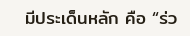มีประเด็นหลัก คือ “ร่ว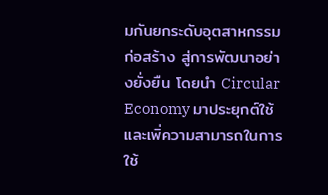มกันยกระดับอุตสาหกรรมก่อสร้าง สู่การพัฒนาอย่างยั่งยืน โดยนำ Circular Economy มาประยุกต์ใช้และเพิ่ความสามารถในการใช้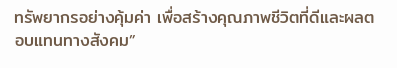ทรัพยากรอย่างคุ้มค่า เพื่อสร้างคุณภาพชีวิตที่ดีและผลตอบแทนทางสังคม”